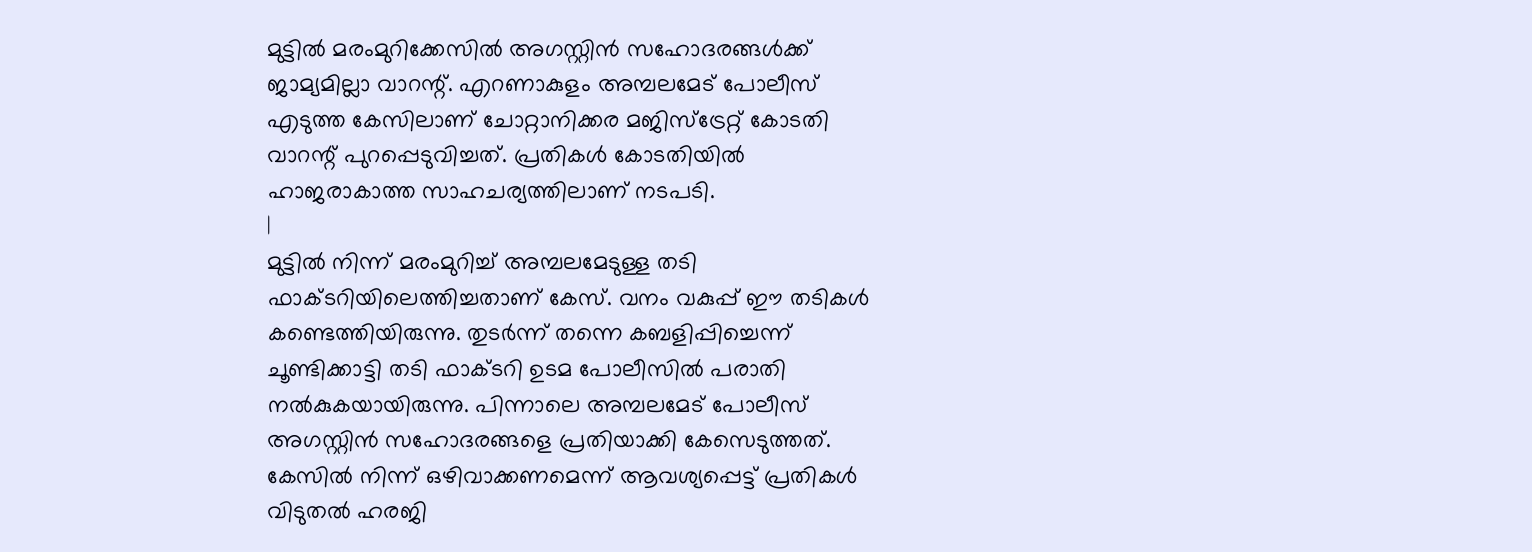മുട്ടിൽ മരംമുറിക്കേസിൽ അഗസ്റ്റിൻ സഹോദരങ്ങൾക്ക് ജാമ്യമില്ലാ വാറന്റ്. എറണാകുളം അമ്പലമേട് പോലീസ് എടുത്ത കേസിലാണ് ചോറ്റാനിക്കര മജിസ്ട്രേറ്റ് കോടതി വാറന്റ് പുറപ്പെടുവിച്ചത്. പ്രതികൾ കോടതിയിൽ ഹാജരാകാത്ത സാഹചര്യത്തിലാണ് നടപടി.
|
മുട്ടിൽ നിന്ന് മരംമുറിച്ച് അമ്പലമേടുള്ള തടി ഫാക്ടറിയിലെത്തിച്ചതാണ് കേസ്. വനം വകുപ്പ് ഈ തടികൾ കണ്ടെത്തിയിരുന്നു. തുടർന്ന് തന്നെ കബളിപ്പിച്ചെന്ന് ചൂണ്ടിക്കാട്ടി തടി ഫാക്ടറി ഉടമ പോലീസിൽ പരാതി നൽകുകയായിരുന്നു. പിന്നാലെ അമ്പലമേട് പോലീസ് അഗസ്റ്റിൻ സഹോദരങ്ങളെ പ്രതിയാക്കി കേസെടുത്തത്.
കേസിൽ നിന്ന് ഒഴിവാക്കണമെന്ന് ആവശ്യപ്പെട്ട് പ്രതികൾ വിടുതൽ ഹരജി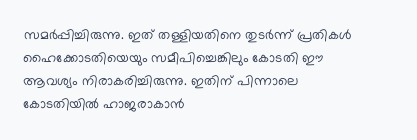സമർപ്പിച്ചിരുന്നു. ഇത് തള്ളിയതിനെ തുടർന്ന് പ്രതികൾ ഹൈക്കോടതിയെയും സമീപിച്ചെങ്കിലും കോടതി ഈ ആവശ്യം നിരാകരിച്ചിരുന്നു. ഇതിന് പിന്നാലെ കോടതിയിൽ ഹാജരാകാൻ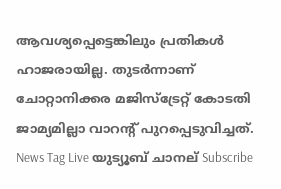ആവശ്യപ്പെട്ടെങ്കിലും പ്രതികൾ ഹാജരായില്ല. തുടർന്നാണ് ചോറ്റാനിക്കര മജിസ്ട്രേറ്റ് കോടതി ജാമ്യമില്ലാ വാറന്റ് പുറപ്പെടുവിച്ചത്.
News Tag Live യുട്യൂബ് ചാനല് Subscribe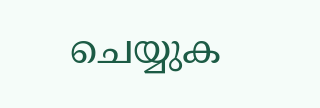ചെയ്യുക